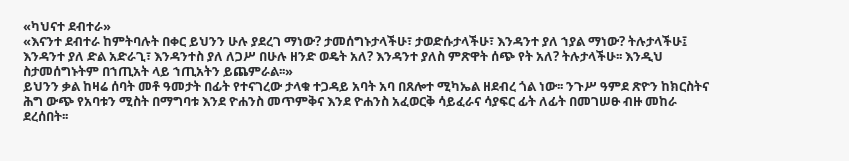«ካህናተ ደብተራ»
«እናንተ ደብተራ ከምትባሉት በቀር ይህንን ሁሉ ያደረገ ማነው? ታመሰግኑታላችሁ፣ ታወድሱታላችሁ፣ እንዳንተ ያለ ኀያል ማነው? ትሉታላችሁ፤ እንዳንተ ያለ ድል አድራጊ፣ እንዳንተስ ያለ ለጋሥ በሁሉ ዘንድ ወዴት አለ? እንዳንተ ያለስ ምጽዋት ሰጭ የት አለ? ትሉታላችሁ፡፡ እንዲህ ስታመሰግኑትም በኀጢአት ላይ ኀጢአትን ይጨምራል፡፡»
ይህንን ቃል ከዛሬ ሰባት መቶ ዓመታት በፊት የተናገረው ታላቁ ተጋዳይ አባት አባ በጸሎተ ሚካኤል ዘደብረ ጎል ነው፡፡ ንጉሥ ዓምደ ጽዮን ከክርስትና ሕግ ውጭ የአባቱን ሚስት በማግባቱ እንደ ዮሐንስ መጥምቅና እንደ ዮሐንስ አፈወርቅ ሳይፈራና ሳያፍር ፊት ለፊት በመገሠፁ ብዙ መከራ ደረሰበት፡፡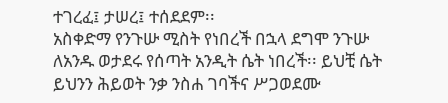ተገረፈ፤ ታሠረ፤ ተሰደደም፡፡
አስቀድማ የንጉሡ ሚስት የነበረች በኋላ ደግሞ ንጉሡ ለአንዱ ወታደሩ የሰጣት አንዲት ሴት ነበረች፡፡ ይህቺ ሴት ይህንን ሕይወት ንቃ ንስሐ ገባችና ሥጋወደሙ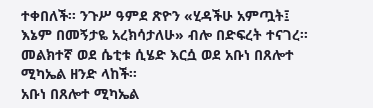ተቀበለች፡፡ ንጉሥ ዓምደ ጽዮን «ሂዳችሁ አምጧት፤ እኔም በመኝታዬ አረክሳታለሁ» ብሎ በድፍረት ተናገረ፡፡ መልክተኛ ወደ ሴቲቱ ሲሄድ እርሷ ወደ አቡነ በጸሎተ ሚካኤል ዘንድ ላከች፡፡
አቡነ በጸሎተ ሚካኤል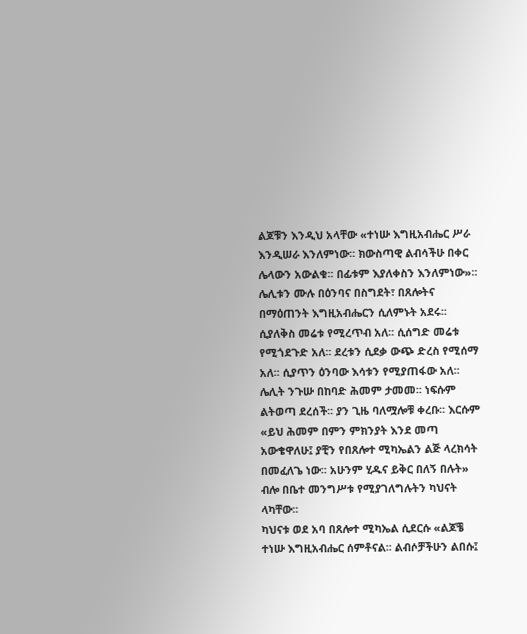ልጆቹን እንዲህ አላቸው «ተነሡ እግዚአብሔር ሥራ እንዲሠራ እንለምነው፡፡ ክውስጣዊ ልብሳችሁ በቀር ሌላውን አውልቁ፡፡ በፊቱም እያለቀስን እንለምነው»፡፡ ሌሊቱን ሙሉ በዕንባና በስግደት፣ በጸሎትና በማዕጠንት እግዚአብሔርን ሲለምኑት አደሩ፡፡ ሲያለቅስ መሬቱ የሚረጥብ አለ፡፡ ሲሰግድ መሬቱ የሚጎደጉድ አለ፡፡ ደረቱን ሲደቃ ውጭ ድረስ የሚሰማ አለ፡፡ ሲያጥን ዕንባው እሳቱን የሚያጠፋው አለ፡፡
ሌሊት ንጉሡ በከባድ ሕመም ታመመ፡፡ ነፍሱም ልትወጣ ደረሰች፡፡ ያን ጊዜ ባለሟሎቹ ቀረቡ፡፡ እርሱም «ይህ ሕመም በምን ምክንያት እንደ መጣ አውቄዋለሁ፤ ያቺን የበጸሎተ ሚካኤልን ልጅ ላረክሳት በመፈለጌ ነው፡፡ አሁንም ሂዱና ይቅር በለኝ በሉት» ብሎ በቤተ መንግሥቱ የሚያገለግሉትን ካህናት ላካቸው፡፡
ካህናቱ ወደ አባ በጸሎተ ሚካኤል ሲደርሱ «ልጆቼ ተነሡ እግዚአብሔር ሰምቶናል፡፡ ልብሶቻችሁን ልበሱ፤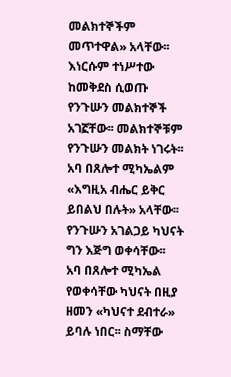መልክተኞችም መጥተዋል» አላቸው፡፡ እነርሱም ተነሥተው ከመቅደስ ሲወጡ የንጉሡን መልክተኞች አገኟቸው፡፡ መልክተኞቹም የንጉሡን መልክት ነገሩት፡፡ አባ በጸሎተ ሚካኤልም «እግዚአ ብሔር ይቅር ይበልህ በሉት» አላቸው፡፡ የንጉሡን አገልጋይ ካህናት ግን እጅግ ወቀሳቸው፡፡
አባ በጸሎተ ሚካኤል የወቀሳቸው ካህናት በዚያ ዘመን «ካህናተ ደብተራ» ይባሉ ነበር፡፡ ስማቸው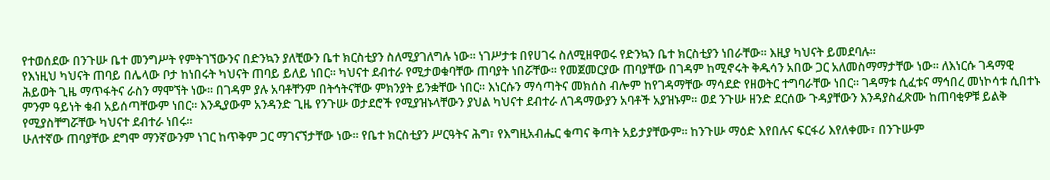የተወሰደው በንጉሡ ቤተ መንግሥት የምትገኘውንና በድንኳን ያለቺውን ቤተ ክርስቲያን ስለሚያገለግሉ ነው፡፡ ነገሥታቱ በየሀገሩ ስለሚዘዋወሩ የድንኳን ቤተ ክርስቲያን ነበራቸው፡፡ እዚያ ካህናት ይመደባሉ፡፡
የእነዚህ ካህናት ጠባይ በሌላው ቦታ ከነበሩት ካህናት ጠባይ ይለይ ነበር፡፡ ካህናተ ደብተራ የሚታወቁባቸው ጠባያት ነበሯቸው፡፡ የመጀመርያው ጠባያቸው በገዳም ከሚኖሩት ቅዱሳን አበው ጋር አለመስማማታቸው ነው፡፡ ለእነርሱ ገዳማዊ ሕይወት ጊዜ ማጥፋትና ራስን ማሞኘት ነው፡፡ በገዳም ያሉ አባቶቸንም በትኅትናቸው ምክንያት ይንቋቸው ነበር፡፡ እነርሱን ማሳጣትና መክሰስ ብሎም ከየገዳማቸው ማሳደድ የዘወትር ተግባራቸው ነበር፡፡ ገዳማቱ ሲፈቱና ማኅበረ መነኮሳቱ ሲበተኑ ምንም ዓይነት ቁብ አይሰጣቸውም ነበር፡፡ እንዲያውም አንዳንድ ጊዜ የንጉሡ ወታደሮች የሚያዝኑላቸውን ያህል ካህናተ ደብተራ ለገዳማውያን አባቶች አያዝኑም፡፡ ወደ ንጉሡ ዘንድ ደርሰው ጉዳያቸውን እንዳያስፈጽሙ ከጠባቂዎቹ ይልቅ የሚያስቸግሯቸው ካህናተ ደብተራ ነበሩ፡፡
ሁለተኛው ጠባያቸው ደግሞ ማንኛውንም ነገር ከጥቅም ጋር ማገናኘታቸው ነው፡፡ የቤተ ክርስቲያን ሥርዓትና ሕግ፣ የእግዚአብሔር ቁጣና ቅጣት አይታያቸውም፡፡ ከንጉሡ ማዕድ እየበሉና ፍርፋሪ እየለቀሙ፣ በንጉሡም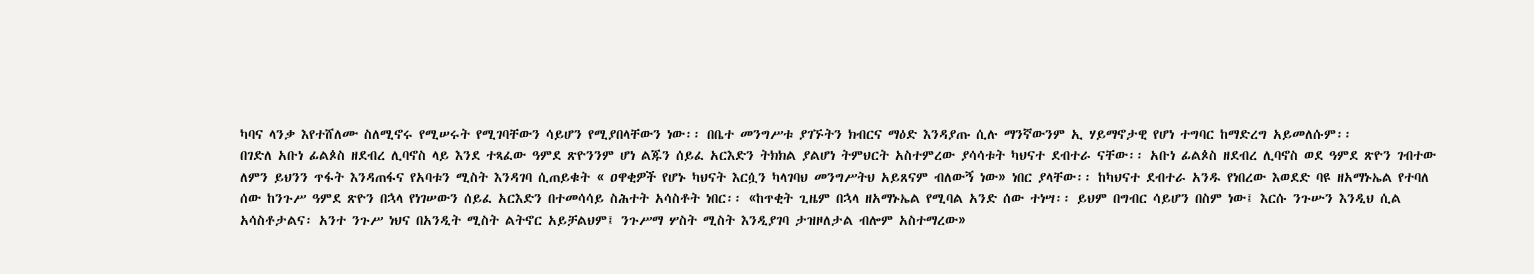ካባና ላንቃ እየተሸለሙ ስለሚኖሩ የሚሠሩት የሚገባቸውን ሳይሆን የሚያበላቸውን ነው፡፡ በቤተ መንግሥቱ ያገኙትን ክብርና ማዕድ እንዳያጡ ሲሉ ማንኛውንም ኢ ሃይማኖታዊ የሆነ ተግባር ከማድረግ አይመለሱም፡፡
በገድለ አቡነ ፊልጶስ ዘደብረ ሊባኖስ ላይ እንደ ተጻፈው ዓምደ ጽዮንንም ሆነ ልጁን ሰይፈ አርእድን ትክክል ያልሆነ ትምህርት አስተምረው ያሳሳቱት ካህናተ ደብተራ ናቸው፡፡ አቡነ ፊልጶስ ዘደብረ ሊባኖስ ወደ ዓምደ ጽዮን ገብተው ለምን ይህንን ጥፋት እንዳጠፋና የአባቱን ሚስት እንዳገባ ሲጠይቁት « ዐዋቂዎች የሆኑ ካህናት እርሷን ካላገባህ መንግሥትህ አይጸናም ብለውኝ ነው» ነበር ያላቸው፡፡ ከካህናተ ደብተራ አንዱ የነበረው እወደድ ባዩ ዘአማኑኤል የተባለ ሰው ከንጉሥ ዓምደ ጽዮን በኋላ የነገሠውን ሰይፈ አርእድን በተመሳሳይ ስሕተት አሳስቶት ነበር፡፡ «ከጥቂት ጊዜም በኋላ ዘአማኑኤል የሚባል አንድ ሰው ተነሣ፡፡ ይህም በግብር ሳይሆን በስም ነው፤ እርሱ ንጉሡን እንዲህ ሲል አሳስቶታልና፡ አንተ ንጉሥ ነህና በአንዲት ሚስት ልትኖር አይቻልህም፤ ንጉሥማ ሦስት ሚስት እንዲያገባ ታዝዞለታል ብሎም አስተማረው»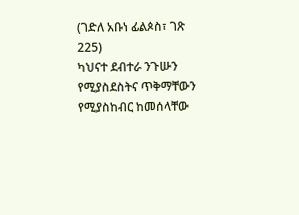(ገድለ አቡነ ፊልጶስ፣ ገጽ 225)
ካህናተ ደብተራ ንጉሡን የሚያስደስትና ጥቅማቸውን የሚያስከብር ከመሰላቸው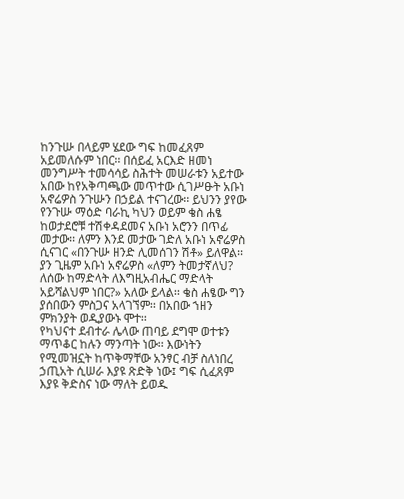ከንጉሡ በላይም ሄደው ግፍ ከመፈጸም አይመለሱም ነበር፡፡ በሰይፈ አርእድ ዘመነ መንግሥት ተመሳሳይ ስሕተት መሠራቱን አይተው አበው ከየአቅጣጫው መጥተው ሲገሥፁት አቡነ አኖሬዎስ ንጉሡን በኃይል ተናገረው፡፡ ይህንን ያየው የንጉሡ ማዕድ ባራኪ ካህን ወይም ቄስ ሐፄ ከወታደሮቹ ተሽቀዳደመና አቡነ አሮንን በጥፊ መታው፡፡ ለምን እንደ መታው ገድለ አቡነ አኖሬዎስ ሲናገር «በንጉሡ ዘንድ ሊመሰገን ሽቶ» ይለዋል፡፡ ያን ጊዜም አቡነ አኖሬዎስ «ለምን ትመታኛለህ? ለሰው ከማድላት ለእግዚአብሔር ማድላት አይሻልህም ነበር?» አለው ይላል፡፡ ቄስ ሐፄው ግን ያሰበውን ምስጋና አላገኘም፡፡ በአበው ኀዘን ምክንያት ወዲያውኑ ሞተ፡፡
የካህናተ ደብተራ ሌላው ጠባይ ደግሞ ወተቱን ማጥቆር ከሉን ማንጣት ነው፡፡ እውነትን የሚመዝኗት ከጥቅማቸው አንፃር ብቻ ስለነበረ ኃጢአት ሲሠራ እያዩ ጽድቅ ነው፤ ግፍ ሲፈጸም እያዩ ቅድስና ነው ማለት ይወዱ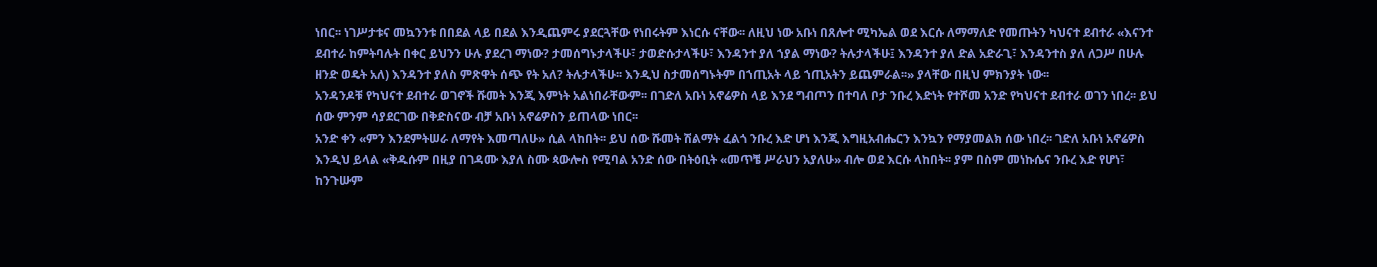ነበር፡፡ ነገሥታቱና መኳንንቱ በበደል ላይ በደል እንዲጨምሩ ያደርጓቸው የነበሩትም እነርሱ ናቸው፡፡ ለዚህ ነው አቡነ በጸሎተ ሚካኤል ወደ እርሱ ለማማለድ የመጡትን ካህናተ ደብተራ «እናንተ ደብተራ ከምትባሉት በቀር ይህንን ሁሉ ያደረገ ማነው? ታመሰግኑታላችሁ፣ ታወድሱታላችሁ፣ እንዳንተ ያለ ኀያል ማነው? ትሉታላችሁ፤ እንዳንተ ያለ ድል አድራጊ፣ እንዳንተስ ያለ ለጋሥ በሁሉ ዘንድ ወዴት አለ) እንዳንተ ያለስ ምጽዋት ሰጭ የት አለ? ትሉታላችሁ፡፡ እንዲህ ስታመሰግኑትም በኀጢአት ላይ ኀጢአትን ይጨምራል፡፡» ያላቸው በዚህ ምክንያት ነው፡፡
አንዳንዶቹ የካህናተ ደብተራ ወገኖች ሹመት እንጂ እምነት አልነበራቸውም፡፡ በገድለ አቡነ አኖሬዎስ ላይ እንደ ግብጦን በተባለ ቦታ ንቡረ እድነት የተሾመ አንድ የካህናተ ደብተራ ወገን ነበረ፡፡ ይህ ሰው ምንም ሳያደርገው በቅድስናው ብቻ አቡነ አኖሬዎስን ይጠላው ነበር፡፡
አንድ ቀን «ምን እንደምትሠራ ለማየት እመጣለሁ» ሲል ላከበት፡፡ ይህ ሰው ሹመት ሽልማት ፈልጎ ንቡረ እድ ሆነ እንጂ እግዚአብሔርን እንኳን የማያመልክ ሰው ነበረ፡፡ ገድለ አቡነ አኖሬዎስ እንዲህ ይላል «ቅዱሱም በዚያ በገዳሙ እያለ ስሙ ጳውሎስ የሚባል አንድ ሰው በትዕቢት «መጥቼ ሥራህን አያለሁ» ብሎ ወደ እርሱ ላከበት፡፡ ያም በስም መነኩሴና ንቡረ እድ የሆነ፣ ከንጉሡም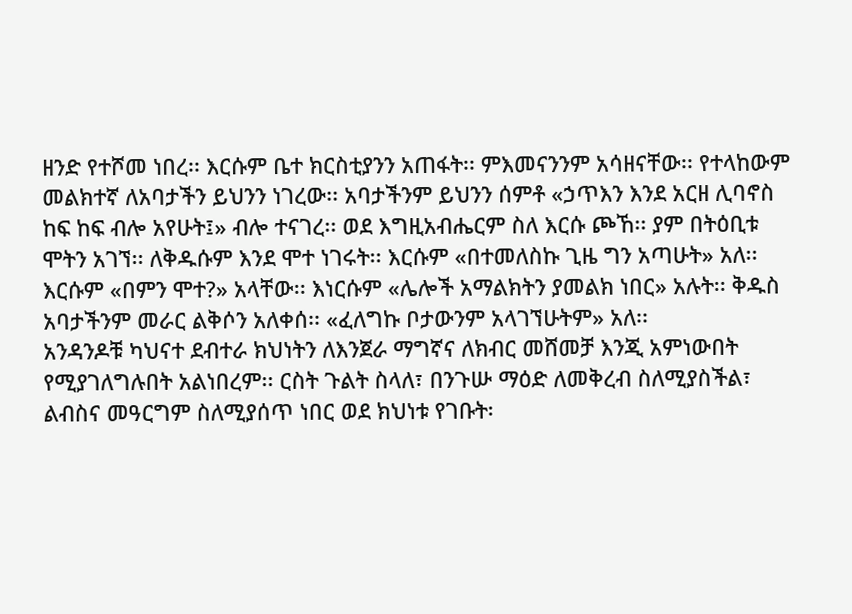ዘንድ የተሾመ ነበረ፡፡ እርሱም ቤተ ክርስቲያንን አጠፋት፡፡ ምእመናንንም አሳዘናቸው፡፡ የተላከውም መልክተኛ ለአባታችን ይህንን ነገረው፡፡ አባታችንም ይህንን ሰምቶ «ኃጥእን እንደ አርዘ ሊባኖስ ከፍ ከፍ ብሎ አየሁት፤» ብሎ ተናገረ፡፡ ወደ እግዚአብሔርም ስለ እርሱ ጮኸ፡፡ ያም በትዕቢቱ ሞትን አገኘ፡፡ ለቅዱሱም እንደ ሞተ ነገሩት፡፡ እርሱም «በተመለስኩ ጊዜ ግን አጣሁት» አለ፡፡ እርሱም «በምን ሞተ?» አላቸው፡፡ እነርሱም «ሌሎች አማልክትን ያመልክ ነበር» አሉት፡፡ ቅዱስ አባታችንም መራር ልቅሶን አለቀሰ፡፡ «ፈለግኩ ቦታውንም አላገኘሁትም» አለ፡፡
አንዳንዶቹ ካህናተ ደብተራ ክህነትን ለእንጀራ ማግኛና ለክብር መሸመቻ እንጂ አምነውበት የሚያገለግሉበት አልነበረም፡፡ ርስት ጉልት ስላለ፣ በንጉሡ ማዕድ ለመቅረብ ስለሚያስችል፣ ልብስና መዓርግም ስለሚያሰጥ ነበር ወደ ክህነቱ የገቡት፡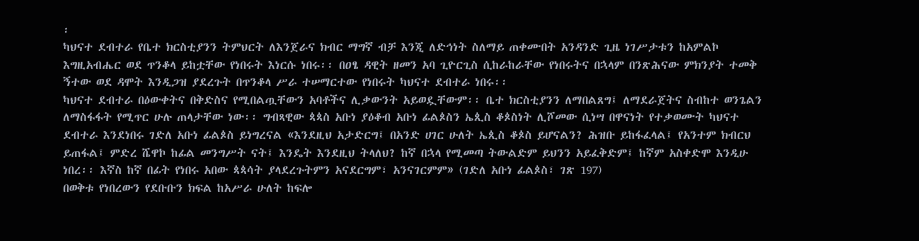፡
ካህናተ ደብተራ የቤተ ክርስቲያንን ትምህርት ለእንጀራና ክብር ማግኛ ብቻ እንጂ ለድኅነት ስለማይ ጠቀሙበት አንዳንድ ጊዜ ነገሥታቱን ከአምልኮ እግዚአብሔር ወደ ጥንቆላ ይከቷቸው የነበሩት እነርሱ ነበሩ፡፡ በዐፄ ዳዊት ዘመን አባ ጊዮርጊስ ሲከራከራቸው የነበሩትና በኋላም በንጽሕናው ምክንያት ተመቅ ኝተው ወደ ዳሞት እንዲጋዝ ያደረጉት በጥንቆላ ሥራ ተሠማርተው የነበሩት ካህናተ ደብተራ ነበሩ፡፡
ካህናተ ደብተራ በዕውቀትና በቅድስና የሚበልጧቸውን አባቶችና ሊቃውንት አይወዷቸውም፡፡ ቤተ ክርስቲያንን ለማበልጸግ፤ ለማደራጀትና ስብከተ ወንጌልን ለማስፋፋት የሚጥር ሁሉ ጠላታቸው ነው፡፡ ግብጻዊው ጳጳስ አቡነ ያዕቆብ አቡነ ፊልጶስን ኤጲስ ቆጶስነት ሊሾመው ሲነሣ በዋናነት የተቃወሙት ካህናተ ደብተራ እንደነበሩ ገድለ አቡነ ፊልጶስ ይነግረናል «እንደዚህ አታድርግ፤ በአንድ ሀገር ሁለት ኤጲስ ቆጶስ ይሆናልን? ሕዝቡ ይከፋፈላል፤ የአንተም ክብርህ ይጠፋል፤ ምድረ ሼዋኮ ከፊል መንግሥት ናት፤ እንዴት እንደዚህ ትላለህ? ከኛ በኋላ የሚመጣ ትውልድም ይህንን አይፈቅድም፤ ከኛም አስቀድሞ እንዲሁ ነበረ፡፡ እኛስ ከኛ በፊት የነበሩ አበው ጳጳሳት ያላደረጉትምን አናደርግም፣ አንናገርምም» (ገድለ አቡነ ፊልጶስ፣ ገጽ 197)
በወቅቱ የነበረውን የደቡቡን ክፍል ከአሥራ ሁለት ከፍሎ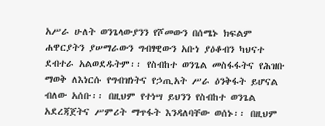አሥራ ሁለት ወንጌላውያንን የሾመውን በሰሜኑ ክፍልም ሐዋርያትን ያሠማራውን ግብፃዊውን አቡነ ያዕቆብን ካህናተ ደብተራ አልወደዱትም፡፡ የስብከተ ወንጌል መስፋፋትና የሕዝቡ ማወቅ ለእነርሱ የግብዝነትና የኃጢአት ሥራ ዕንቅፋት ይሆናል ብለው አሰቡ፡፡ በዚህም የተነሣ ይህንን የስብከተ ወንጌል አደረጃጀትና ሥምሪት ማጥፋት እንዳለባቸው ወሰኑ፡፡ በዚህም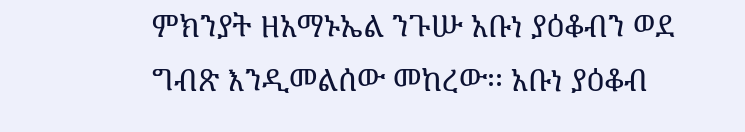ምክንያት ዘአማኑኤል ንጉሡ አቡነ ያዕቆብን ወደ ግብጽ እንዲመልሰው መከረው፡፡ አቡነ ያዕቆብ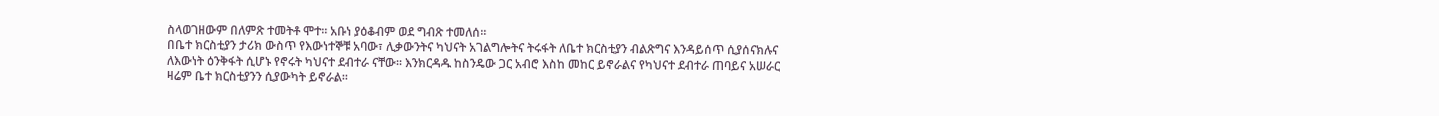ስላወገዘውም በለምጽ ተመትቶ ሞተ፡፡ አቡነ ያዕቆብም ወደ ግብጽ ተመለሰ፡፡
በቤተ ክርስቲያን ታሪክ ውስጥ የእውነተኞቹ አባው፣ ሊቃውንትና ካህናት አገልግሎትና ትሩፋት ለቤተ ክርስቲያን ብልጽግና እንዳይሰጥ ሲያሰናክሉና ለእውነት ዕንቅፋት ሲሆኑ የኖሩት ካህናተ ደብተራ ናቸው፡፡ እንክርዳዱ ከስንዴው ጋር አብሮ እስከ መከር ይኖራልና የካህናተ ደብተራ ጠባይና አሠራር ዛሬም ቤተ ክርስቲያንን ሲያውካት ይኖራል፡፡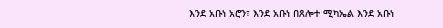እንደ አቡነ አሮን፣ እንደ አቡነ በጸሎተ ሚካኤል እንደ አቡነ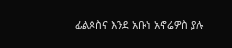ፊልጶስና እንደ አቡነ አኖሬዎስ ያሉ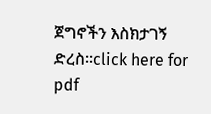ጀግኖችን እስክታገኝ ድረስ፡፡click here for pdf